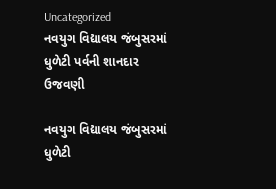Uncategorized
નવયુગ વિદ્યાલય જંબુસરમાં ધુળેટી પર્વની શાનદાર ઉજવણી

નવયુગ વિદ્યાલય જંબુસરમાં ધુળેટી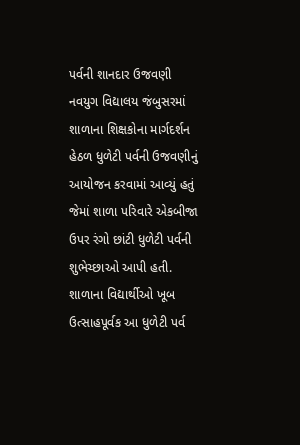પર્વની શાનદાર ઉજવણી
નવયુગ વિદ્યાલય જંબુસરમાં શાળાના શિક્ષકોના માર્ગદર્શન હેઠળ ધુળેટી પર્વની ઉજવણીનું આયોજન કરવામાં આવ્યું હતું જેમાં શાળા પરિવારે એકબીજા ઉપર રંગો છાંટી ધુળેટી પર્વની શુભેચ્છાઓ આપી હતી. શાળાના વિદ્યાર્થીઓ ખૂબ ઉત્સાહપૂર્વક આ ધુળેટી પર્વ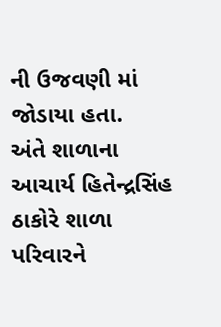ની ઉજવણી માં જોડાયા હતા.
અંતે શાળાના આચાર્ય હિતેન્દ્રસિંહ ઠાકોરે શાળા પરિવારને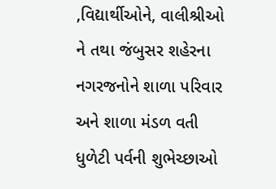,વિદ્યાર્થીઓને, વાલીશ્રીઓ ને તથા જંબુસર શહેરના નગરજનોને શાળા પરિવાર અને શાળા મંડળ વતી ધુળેટી પર્વની શુભેચ્છાઓ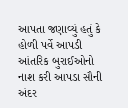આપતા જણાવ્યું હતું કે હોળી પર્વે આપડી આંતરિક બુરાઈઓનો નાશ કરી આપડા સૌની અંદર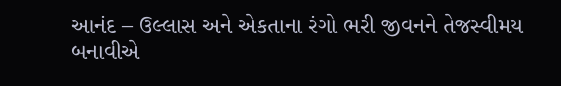આનંદ – ઉલ્લાસ અને એકતાના રંગો ભરી જીવનને તેજસ્વીમય બનાવીએ